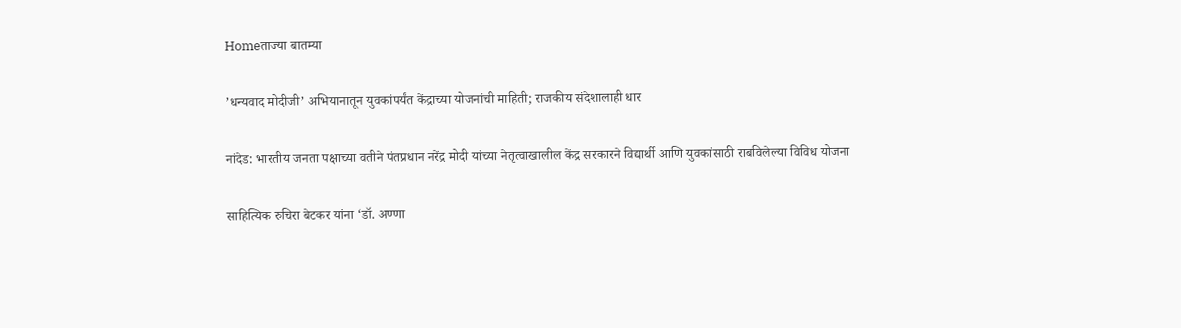Homeताज्या बातम्या

’धन्यवाद मोदीजी’ अभियानातून युवकांपर्यंत केंद्राच्या योजनांची माहिती; राजकीय संदेशालाही धार

नांदेड: भारतीय जनता पक्षाच्या वतीने पंतप्रधान नरेंद्र मोदी यांच्या नेतृत्वाखालील केंद्र सरकारने विद्यार्थी आणि युवकांसाठी राबविलेल्या विविध योजना

साहित्यिक रुचिरा बेटकर यांना ‘डॉ. अण्णा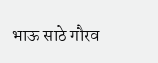भाऊ साठे गौरव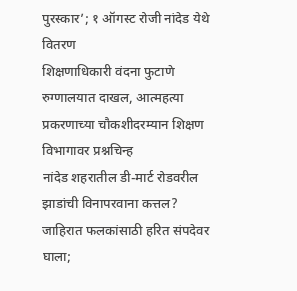पुरस्कार’; १ ऑगस्ट रोजी नांदेड येथे वितरण
शिक्षणाधिकारी वंदना फुटाणे रुग्णालयात दाखल, आत्महत्या प्रकरणाच्या चौकशीदरम्यान शिक्षण विभागावर प्रश्नचिन्ह
नांदेड शहरातील डी-मार्ट रोडवरील झाडांची विनापरवाना कत्तल? जाहिरात फलकांसाठी हरित संपदेवर घाला;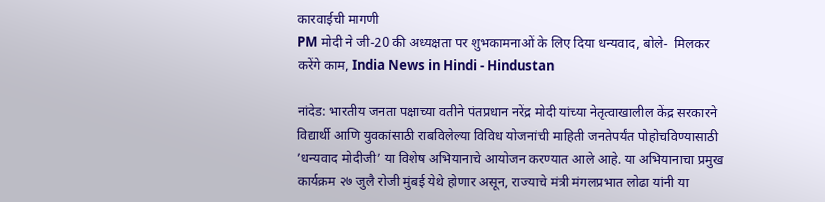कारवाईची मागणी
PM मोदी ने जी-20 की अध्यक्षता पर शुभकामनाओं के लिए दिया धन्यवाद, बोले-  मिलकर करेंगे काम, India News in Hindi - Hindustan

नांदेड: भारतीय जनता पक्षाच्या वतीने पंतप्रधान नरेंद्र मोदी यांच्या नेतृत्वाखालील केंद्र सरकारने विद्यार्थी आणि युवकांसाठी राबविलेल्या विविध योजनांची माहिती जनतेपर्यंत पोहोचविण्यासाठी ’धन्यवाद मोदीजी’ या विशेष अभियानाचे आयोजन करण्यात आले आहे. या अभियानाचा प्रमुख कार्यक्रम २७ जुलै रोजी मुंबई येथे होणार असून, राज्याचे मंत्री मंगलप्रभात लोढा यांनी या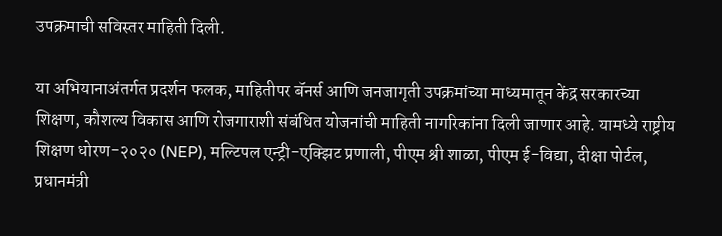उपक्रमाची सविस्तर माहिती दिली.

या अभियानाअंतर्गत प्रदर्शन फलक, माहितीपर बॅनर्स आणि जनजागृती उपक्रमांच्या माध्यमातून केंद्र सरकारच्या शिक्षण, कौशल्य विकास आणि रोजगाराशी संबंधित योजनांची माहिती नागरिकांना दिली जाणार आहे. यामध्ये राष्ट्रीय शिक्षण धोरण-२०२० (NEP), मल्टिपल एन्ट्री-एक्झिट प्रणाली, पीएम श्री शाळा, पीएम ई-विद्या, दीक्षा पोर्टल, प्रधानमंत्री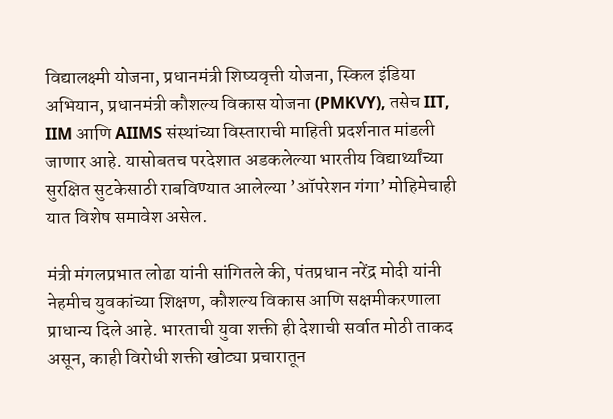विद्यालक्ष्मी योजना, प्रधानमंत्री शिष्यवृत्ती योजना, स्किल इंडिया अभियान, प्रधानमंत्री कौशल्य विकास योजना (PMKVY), तसेच IIT, IIM आणि AIIMS संस्थांच्या विस्ताराची माहिती प्रदर्शनात मांडली जाणार आहे. यासोबतच परदेशात अडकलेल्या भारतीय विद्यार्थ्यांच्या सुरक्षित सुटकेसाठी राबविण्यात आलेल्या ’ऑपरेशन गंगा’ मोहिमेचाही यात विशेष समावेश असेल.

मंत्री मंगलप्रभात लोढा यांनी सांगितले की, पंतप्रधान नरेंद्र मोदी यांनी नेहमीच युवकांच्या शिक्षण, कौशल्य विकास आणि सक्षमीकरणाला प्राधान्य दिले आहे. भारताची युवा शक्ती ही देशाची सर्वात मोठी ताकद असून, काही विरोधी शक्ती खोट्या प्रचारातून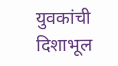युवकांची दिशाभूल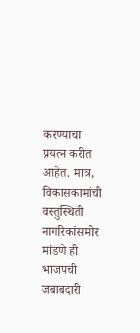करण्याचा प्रयत्न करीत आहेत. मात्र, विकासकामांची वस्तुस्थिती नागरिकांसमोर मांडणे ही भाजपची जबाबदारी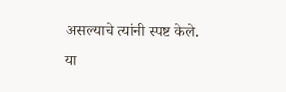असल्याचे त्यांनी स्पष्ट केले. या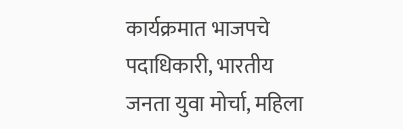कार्यक्रमात भाजपचे पदाधिकारी, भारतीय जनता युवा मोर्चा, महिला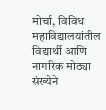मोर्चा, विविध महाविद्यालयांतील विद्यार्थी आणि नागरिक मोठ्या संख्येने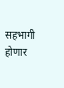सहभागी होणार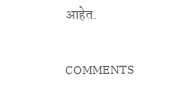आहेत.

COMMENTS